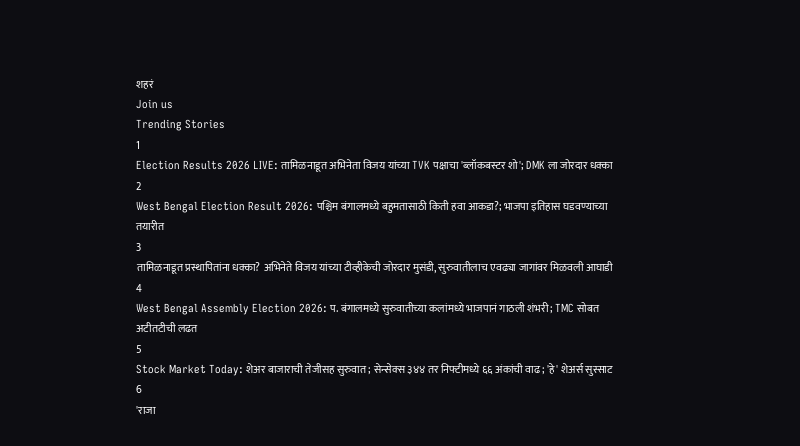शहरं
Join us
Trending Stories
1
Election Results 2026 LIVE: तामिळनाडूत अभिनेता विजय यांच्या TVK पक्षाचा 'ब्लॉकबस्टर शो'; DMK ला जोरदार धक्का
2
West Bengal Election Result 2026: पश्चिम बंगालमध्ये बहुमतासाठी किती हवा आकडा?; भाजपा इतिहास घडवण्याच्या तयारीत
3
तामिळनाडूत प्रस्थापितांना धक्का? अभिनेते विजय यांच्या टीव्हीकेची जोरदार मुसंडी, सुरुवातीलाच एवढ्या जागांवर मिळवली आघाडी
4
West Bengal Assembly Election 2026: प. बंगालमध्ये सुरुवातीच्या कलांमध्ये भाजपानं गाठली शंभरी; TMC सोबत अटीतटीची लढत
5
Stock Market Today: शेअर बाजाराची तेजीसह सुरुवात; सेन्सेक्स ३४४ तर निफ्टीमध्ये ६६ अंकांची वाढ; 'हे' शेअर्स सुस्साट
6
'राजा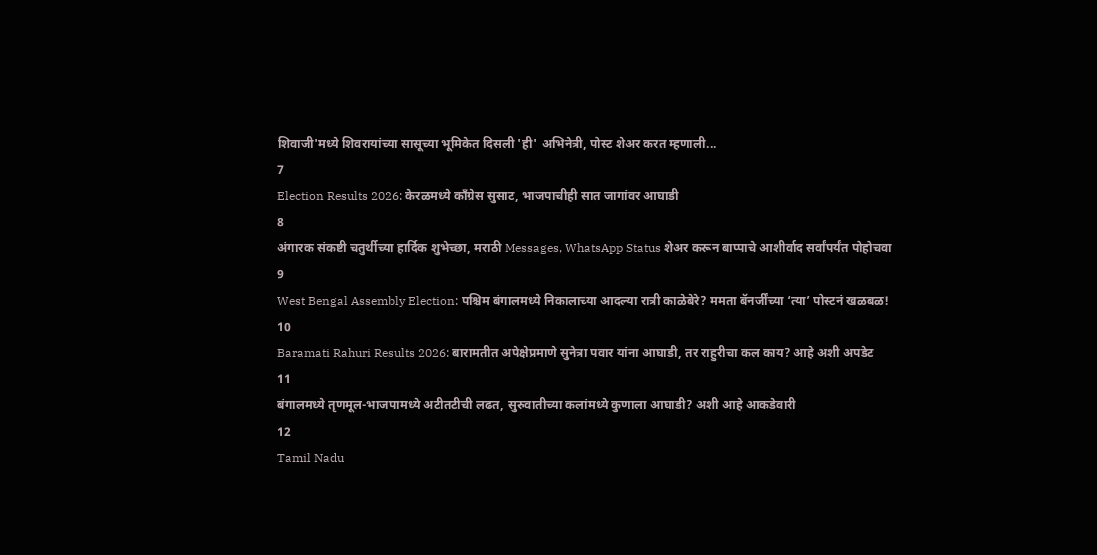शिवाजी'मध्ये शिवरायांच्या सासूच्या भूमिकेत दिसली 'ही' अभिनेत्री, पोस्ट शेअर करत म्हणाली...
7
Election Results 2026: केरळमध्ये काँग्रेस सुसाट, भाजपाचीही सात जागांवर आघाडी
8
अंगारक संकष्टी चतुर्थीच्या हार्दिक शुभेच्छा, मराठी Messages, WhatsApp Status शेअर करून बाप्पाचे आशीर्वाद सर्वांपर्यंत पोहोचवा
9
West Bengal Assembly Election: पश्चिम बंगालमध्ये निकालाच्या आदल्या रात्री काळेबेरे? ममता बॅनर्जींच्या ‘त्या’ पोस्टनं खळबळ!
10
Baramati Rahuri Results 2026: बारामतीत अपेक्षेप्रमाणे सुनेत्रा पवार यांना आघाडी, तर राहुरीचा कल काय? आहे अशी अपडेट
11
बंगालमध्ये तृणमूल-भाजपामध्ये अटीतटीची लढत, सुरुवातीच्या कलांमध्ये कुणाला आघाडी? अशी आहे आकडेवारी
12
Tamil Nadu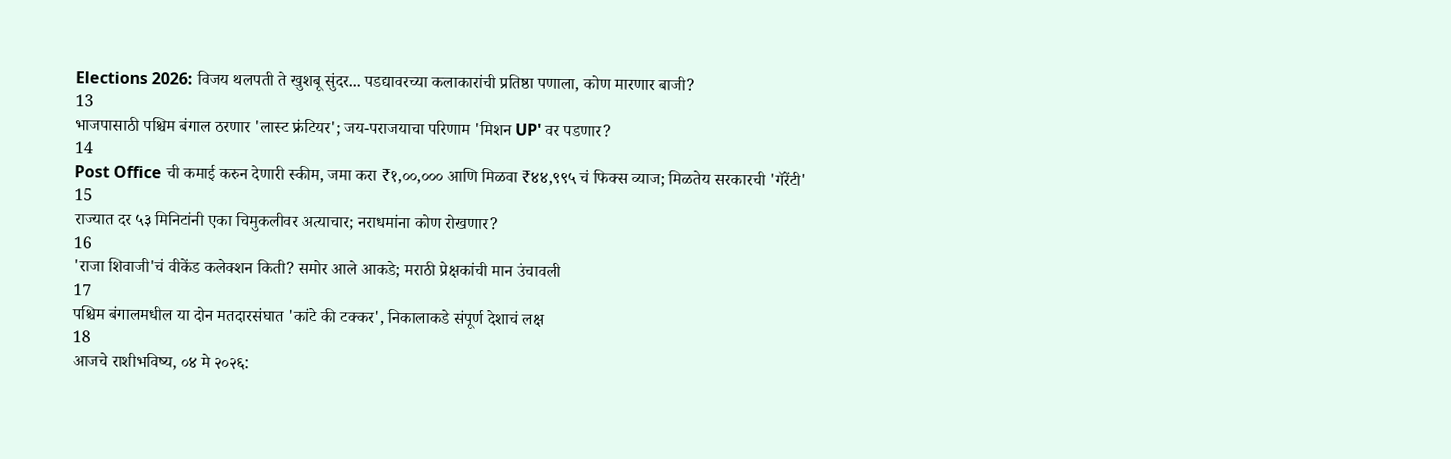Elections 2026: विजय थलपती ते खुशबू सुंदर... पडद्यावरच्या कलाकारांची प्रतिष्ठा पणाला, कोण मारणार बाजी?
13
भाजपासाठी पश्चिम बंगाल ठरणार 'लास्ट फ्रंटियर'; जय-पराजयाचा परिणाम 'मिशन UP' वर पडणार?
14
Post Office ची कमाई करुन देणारी स्कीम, जमा करा ₹१,००,००० आणि मिळवा ₹४४,९९५ चं फिक्स व्याज; मिळतेय सरकारची 'गॅरेंटी'
15
राज्यात दर ५३ मिनिटांनी एका चिमुकलीवर अत्याचार; नराधमांना कोण रोखणार?
16
'राजा शिवाजी'चं वीकेंड कलेक्शन किती? समोर आले आकडे; मराठी प्रेक्षकांची मान उंचावली
17
पश्चिम बंगालमधील या दोन मतदारसंघात 'कांटे की टक्कर', निकालाकडे संपूर्ण देशाचं लक्ष
18
आजचे राशीभविष्य, ०४ मे २०२६: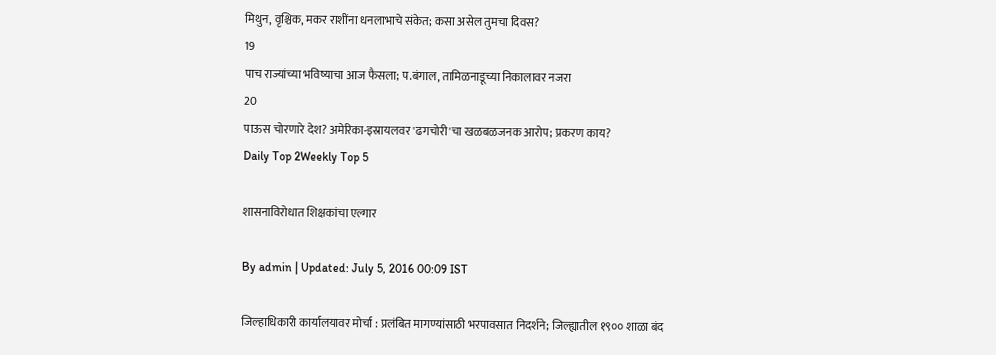मिथुन, वृश्चिक, मकर राशींना धनलाभाचे संकेत; कसा असेल तुमचा दिवस?
19
पाच राज्यांच्या भविष्याचा आज फैसला; प.बंगाल, तामिळनाडूच्या निकालावर नजरा
20
पाऊस चोरणारे देश? अमेरिका-इस्रायलवर 'ढगचोरी'चा खळबळजनक आरोप; प्रकरण काय?
Daily Top 2Weekly Top 5

शासनाविरोधात शिक्षकांचा एल्गार

By admin | Updated: July 5, 2016 00:09 IST

जिल्हाधिकारी कार्यालयावर मोर्चा : प्रलंबित मागण्यांसाठी भरपावसात निदर्शने; जिल्ह्यातील १९०० शाळा बंद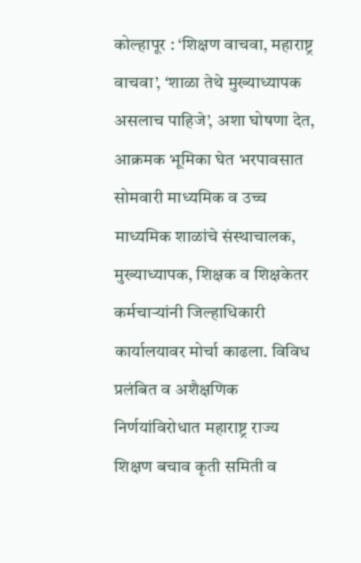कोल्हापूर : ‘शिक्षण वाचवा, महाराष्ट्र वाचवा’, ‘शाळा तेथे मुख्याध्यापक असलाच पाहिजे’, अशा घोषणा देत, आक्रमक भूमिका घेत भरपावसात सोमवारी माध्यमिक व उच्च माध्यमिक शाळांचे संस्थाचालक, मुख्याध्यापक, शिक्षक व शिक्षकेतर कर्मचाऱ्यांनी जिल्हाधिकारी कार्यालयावर मोर्चा काढला. विविध प्रलंबित व अशैक्षणिक निर्णयांविरोधात महाराष्ट्र राज्य शिक्षण बचाव कृती समिती व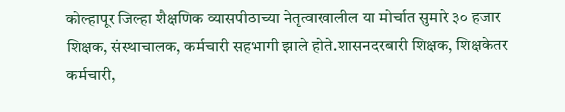कोल्हापूर जिल्हा शैक्षणिक व्यासपीठाच्या नेतृत्वाखालील या मोर्चात सुमारे ३० हजार शिक्षक, संस्थाचालक, कर्मचारी सहभागी झाले होते.शासनदरबारी शिक्षक, शिक्षकेतर कर्मचारी,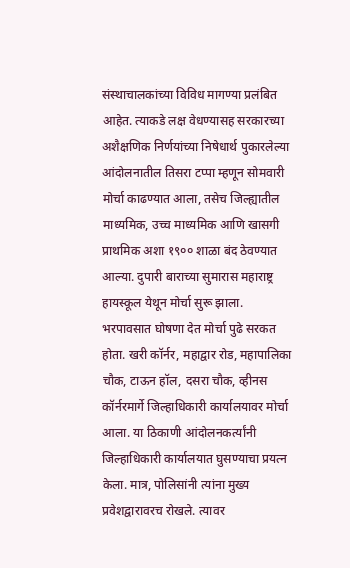संस्थाचालकांच्या विविध मागण्या प्रलंबित आहेत. त्याकडे लक्ष वेधण्यासह सरकारच्या अशैक्षणिक निर्णयांच्या निषेधार्थ पुकारलेल्या आंदोलनातील तिसरा टप्पा म्हणून सोमवारी मोर्चा काढण्यात आला, तसेच जिल्ह्यातील माध्यमिक, उच्च माध्यमिक आणि खासगी प्राथमिक अशा १९०० शाळा बंद ठेवण्यात आल्या. दुपारी बाराच्या सुमारास महाराष्ट्र हायस्कूल येथून मोर्चा सुरू झाला. भरपावसात घोषणा देत मोर्चा पुढे सरकत होता. खरी कॉर्नर, महाद्वार रोड, महापालिका चौक, टाऊन हॉल, दसरा चौक, व्हीनस कॉर्नरमार्गे जिल्हाधिकारी कार्यालयावर मोर्चा आला. या ठिकाणी आंदोलनकर्त्यांनी जिल्हाधिकारी कार्यालयात घुसण्याचा प्रयत्न केला. मात्र, पोलिसांनी त्यांना मुख्य प्रवेशद्वारावरच रोखले. त्यावर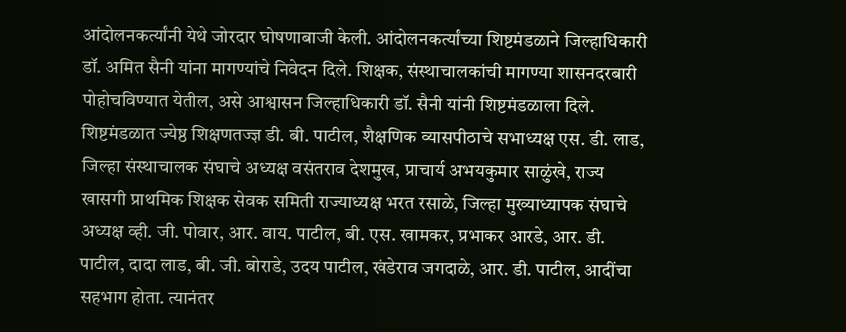आंदोलनकर्त्यांनी येथे जोरदार घोषणाबाजी केली. आंदोलनकर्त्यांच्या शिष्टमंडळाने जिल्हाधिकारी डॉ. अमित सैनी यांना मागण्यांचे निवेदन दिले. शिक्षक, संस्थाचालकांची मागण्या शासनदरबारी पोहोचविण्यात येतील, असे आश्वासन जिल्हाधिकारी डॉ. सैनी यांनी शिष्टमंडळाला दिले. शिष्टमंडळात ज्येष्ठ शिक्षणतज्ज्ञ डी. बी. पाटील, शैक्षणिक व्यासपीठाचे सभाध्यक्ष एस. डी. लाड, जिल्हा संस्थाचालक संघाचे अध्यक्ष वसंतराव देशमुख, प्राचार्य अभयकुमार साळुंखे, राज्य खासगी प्राथमिक शिक्षक सेवक समिती राज्याध्यक्ष भरत रसाळे, जिल्हा मुख्याध्यापक संघाचे अध्यक्ष व्ही. जी. पोवार, आर. वाय. पाटील, बी. एस. खामकर, प्रभाकर आरडे, आर. डी. पाटील, दादा लाड, बी. जी. बोराडे, उदय पाटील, खंडेराव जगदाळे, आर. डी. पाटील, आदींचा सहभाग होता. त्यानंतर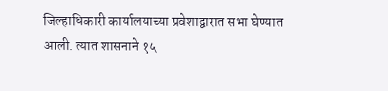जिल्हाधिकारी कार्यालयाच्या प्रवेशाद्वारात सभा घेण्यात आली. त्यात शासनाने १५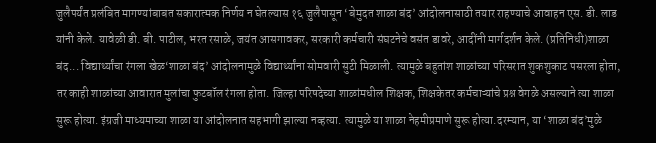जुलैपर्यंत प्रलंबित मागण्यांबाबत सकारात्मक निर्णय न घेतल्यास १६ जुलैपासून ‘बेमुदत शाळा बंद’ आंदोलनासाठी तयार राहण्याचे आवाहन एस. डी. लाड यांनी केले. यावेळी डी. बी. पाटील, भरत रसाळे, जयंत आसगावकर, सरकारी कर्मचारी संघटनेचे वसंत डावरे, आदींनी मार्गदर्शन केले. (प्रतिनिधी)शाळा बंद... विद्यार्थ्यांचा रंगला खेळ‘शाळा बंद’ आंदोलनामुळे विद्यार्थ्यांना सोमवारी सुटी मिळाली. त्यामुळे बहुतांश शाळांच्या परिसरात शुकशुकाट पसरला होता, तर काही शाळांच्या आवारात मुलांचा फुटबॉल रंगला होता. जिल्हा परिषदेच्या शाळांमधील शिक्षक, शिक्षकेतर कर्मचाऱ्यांचे प्रश्न वेगळे असल्याने त्या शाळा सुरू होत्या. इंग्रजी माध्यमाच्या शाळा या आंदोलनात सहभागी झाल्या नव्हत्या. त्यामुळे या शाळा नेहमीप्रमाणे सुरू होत्या.दरम्यान, या ‘शाळा बंद’मुळे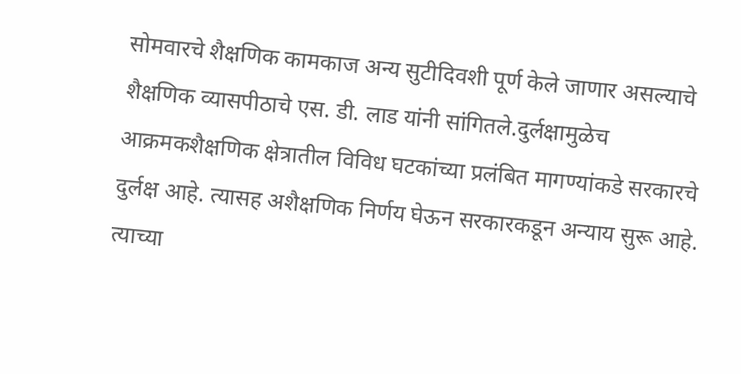सोमवारचे शैक्षणिक कामकाज अन्य सुटीदिवशी पूर्ण केले जाणार असल्याचे शैक्षणिक व्यासपीठाचे एस. डी. लाड यांनी सांगितले.दुर्लक्षामुळेच आक्रमकशैक्षणिक क्षेत्रातील विविध घटकांच्या प्रलंबित मागण्यांकडे सरकारचे दुर्लक्ष आहे. त्यासह अशैक्षणिक निर्णय घेऊन सरकारकडून अन्याय सुरू आहे. त्याच्या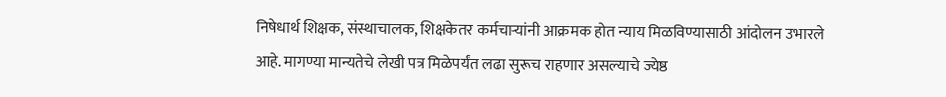निषेधार्थ शिक्षक, संस्थाचालक, शिक्षकेतर कर्मचाऱ्यांनी आक्रमक होत न्याय मिळविण्यासाठी आंदोलन उभारले आहे. मागण्या मान्यतेचे लेखी पत्र मिळेपर्यंत लढा सुरूच राहणार असल्याचे ज्येष्ठ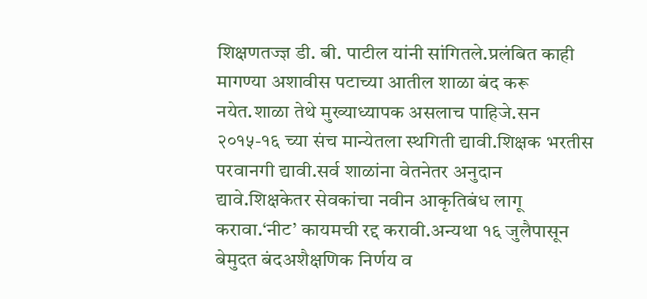शिक्षणतज्ज्ञ डी. बी. पाटील यांनी सांगितले.प्रलंबित काही मागण्या अशावीस पटाच्या आतील शाळा बंद करू नयेत.शाळा तेथे मुख्याध्यापक असलाच पाहिजे.सन २०१५-१६ च्या संच मान्येतला स्थगिती द्यावी.शिक्षक भरतीस परवानगी द्यावी.सर्व शाळांना वेतनेतर अनुदान द्यावे.शिक्षकेतर सेवकांचा नवीन आकृतिबंध लागू करावा.‘नीट’ कायमची रद्द करावी.अन्यथा १६ जुलैपासून बेमुदत बंदअशैक्षणिक निर्णय व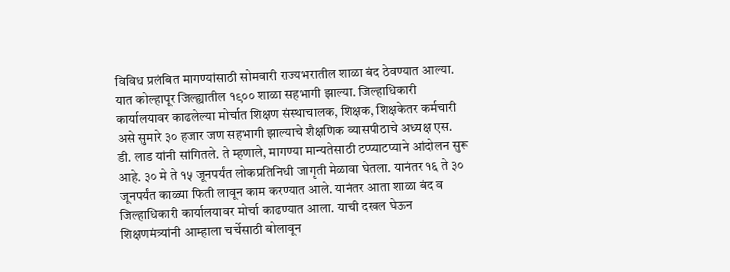विविध प्रलंबित मागण्यांसाठी सोमवारी राज्यभरातील शाळा बंद ठेवण्यात आल्या. यात कोल्हापूर जिल्ह्यातील १९०० शाळा सहभागी झाल्या. जिल्हाधिकारी कार्यालयावर काढलेल्या मोर्चात शिक्षण संस्थाचालक, शिक्षक, शिक्षकेतर कर्मचारी असे सुमारे ३० हजार जण सहभागी झाल्याचे शैक्षणिक व्यासपीठाचे अध्यक्ष एस. डी. लाड यांनी सांगितले. ते म्हणाले, मागण्या मान्यतेसाठी टप्प्याटप्याने आंदोलन सुरू आहे. ३० मे ते १५ जूनपर्यंत लोकप्रतिनिधी जागृती मेळावा घेतला. यानंतर १६ ते ३० जूनपर्यंत काळ्या फिती लावून काम करण्यात आले. यानंतर आता शाळा बंद व जिल्हाधिकारी कार्यालयावर मोर्चा काढण्यात आला. याची दखल घेऊन शिक्षणमंत्र्यांनी आम्हाला चर्चेसाठी बोलावून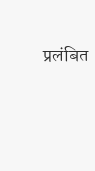प्रलंबित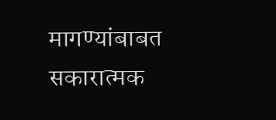मागण्यांबाबत सकारात्मक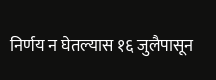निर्णय न घेतल्यास १६ जुलैपासून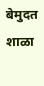बेमुदत शाळा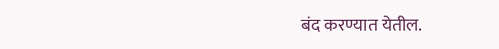बंद करण्यात येतील.